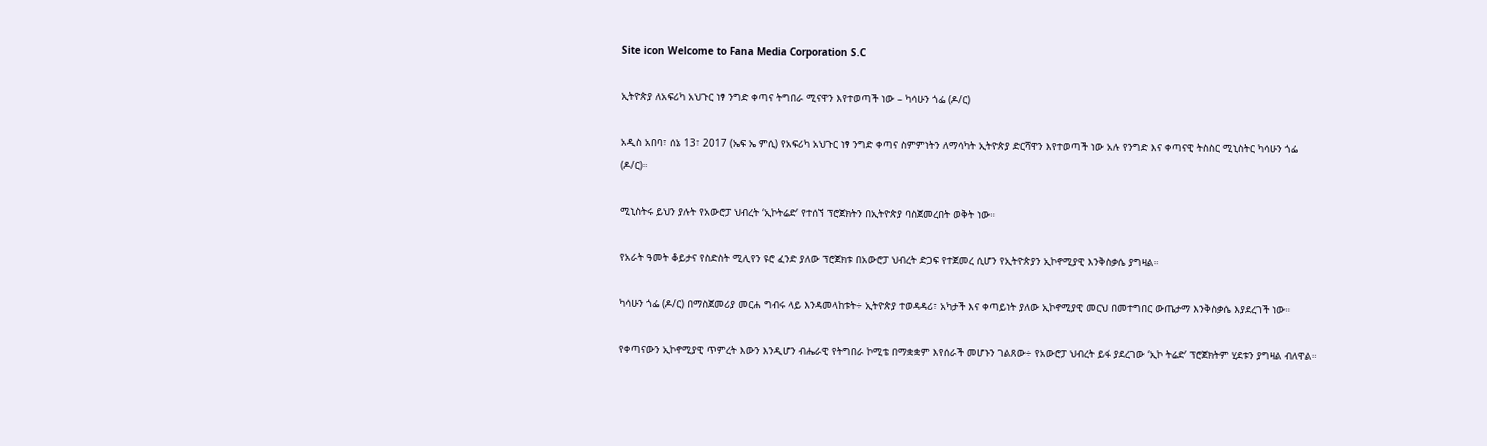Site icon Welcome to Fana Media Corporation S.C

ኢትዮጵያ ለአፍሪካ አህጉር ነፃ ንግድ ቀጣና ትግበራ ሚናዋን እየተወጣች ነው – ካሳሁን ጎፌ (ዶ/ር)

አዲስ አበባ፣ ሰኔ 13፣ 2017 (ኤፍ ኤ ምሲ) የአፍሪካ አህጉር ነፃ ንግድ ቀጣና ስምምነትን ለማሳካት ኢትዮጵያ ድርሻዋን እየተወጣች ነው አሉ የንግድ እና ቀጣናዊ ትስስር ሚኒስትር ካሳሁን ጎፌ (ዶ/ር)።

ሚኒስትሩ ይህን ያሉት የአውሮፓ ህብረት ‘ኢኮትሬድ’ የተሰኘ ፕሮጀክትን በኢትዮጵያ ባስጀመረበት ወቅት ነው።

የአራት ዓመት ቆይታና የስድስት ሚሊየን ዩሮ ፈንድ ያለው ፕሮጀክቱ በአውሮፓ ህብረት ድጋፍ የተጀመረ ሲሆን የኢትዮጵያን ኢኮኖሚያዊ እንቅስቃሴ ያግዛል።

ካሳሁን ጎፌ (ዶ/ር) በማስጀመሪያ መርሐ ግብሩ ላይ እንዳመላከቱት÷ ኢትዮጵያ ተወዳዳሪ፣ አካታች እና ቀጣይነት ያለው ኢኮኖሚያዊ መርህ በመተግበር ውጤታማ እንቅስቃሴ እያደረገች ነው።

የቀጣናውን ኢኮኖሚያዊ ጥምረት እውን እንዲሆን ብሔራዊ የትግበራ ኮሚቴ በማቋቋም እየሰራች መሆኑን ገልጸው÷ የአውሮፓ ህብረት ይፋ ያደረገው ‘ኢኮ ትሬድ’ ፕሮጀክትም ሂደቱን ያግዛል ብለዋል።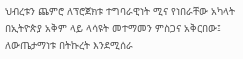ህብረቱን ጨምሮ ለፕሮጀክቱ ተግባራዊነት ሚና የነበራቸው አካላት በኢትዮጵያ አቅም ላይ ላሳዩት መተማመን ምስጋና አቅርበው፤ ለውጤታማነቱ በትኩረት እንደሚሰራ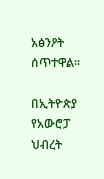አፅንዖት ሰጥተዋል።

በኢትዮጵያ የአውሮፓ ህብረት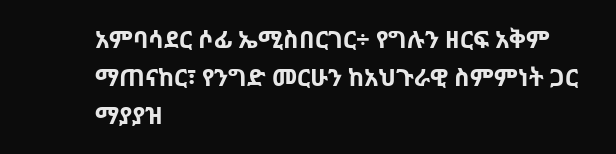አምባሳደር ሶፊ ኤሚስበርገር÷ የግሉን ዘርፍ አቅም ማጠናከር፣ የንግድ መርሁን ከአህጉራዊ ስምምነት ጋር ማያያዝ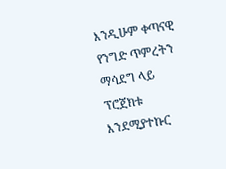እንዲሁም ቀጣናዊ የንግድ ጥምረትን ማሳደግ ላይ ፕሮጀክቱ እንደሚያተኩር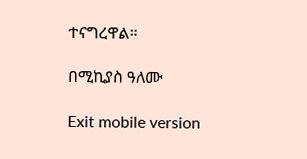ተናግረዋል።

በሚኪያስ ዓለሙ

Exit mobile version